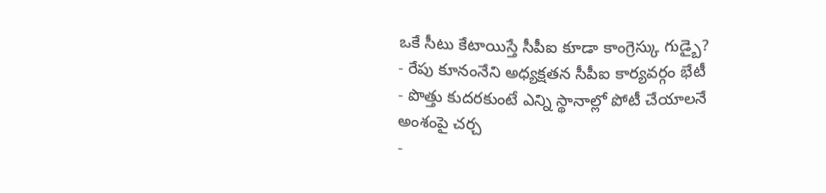ఒకే సీటు కేటాయిస్తే సీపీఐ కూడా కాంగ్రెస్కు గుడ్బై?
- రేపు కూనంనేని అధ్యక్షతన సీపీఐ కార్యవర్గం భేటీ
- పొత్తు కుదరకుంటే ఎన్ని స్థానాల్లో పోటీ చేయాలనే అంశంపై చర్చ
-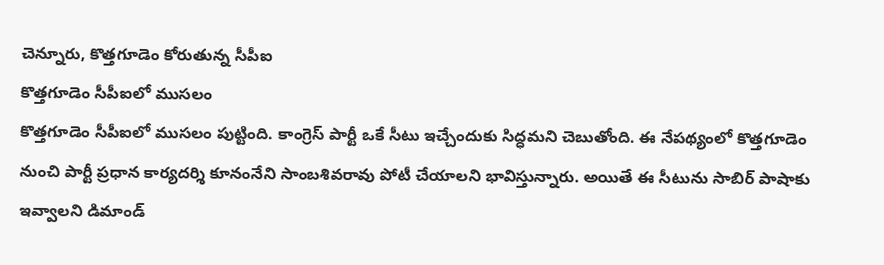చెన్నూరు, కొత్తగూడెం కోరుతున్న సీపీఐ
కొత్తగూడెం సీపీఐలో ముసలం
కొత్తగూడెం సీపీఐలో ముసలం పుట్టింది. కాంగ్రెస్ పార్టీ ఒకే సీటు ఇచ్చేందుకు సిద్ధమని చెబుతోంది. ఈ నేపథ్యంలో కొత్తగూడెం నుంచి పార్టీ ప్రధాన కార్యదర్శి కూనంనేని సాంబశివరావు పోటీ చేయాలని భావిస్తున్నారు. అయితే ఈ సీటును సాబిర్ పాషాకు ఇవ్వాలని డిమాండ్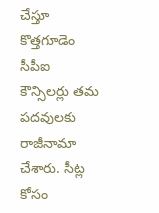చేస్తూ కొత్తగూడెం సీపీఐ కౌన్సిలర్లు తమ పదవులకు రాజీనామా చేశారు. సీట్ల కోసం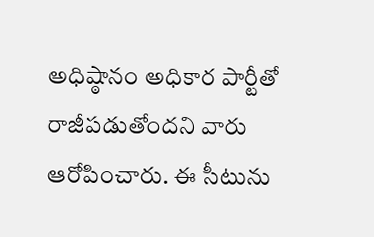అధిష్ఠానం అధికార పార్టీతో రాజీపడుతోందని వారు ఆరోపించారు. ఈ సీటును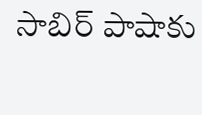సాబిర్ పాషాకు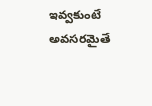ఇవ్వకుంటే అవసరమైతే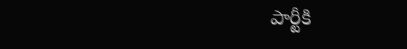పార్టీకి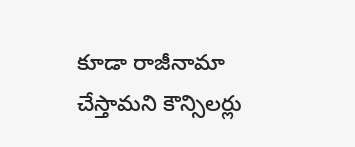కూడా రాజీనామా చేస్తామని కౌన్సిలర్లు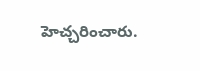హెచ్చరించారు.